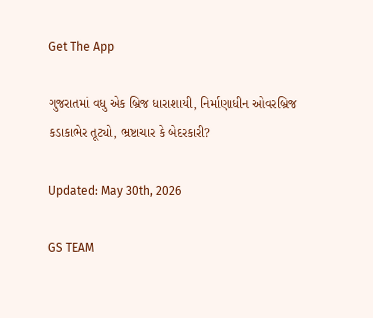Get The App

ગુજરાતમાં વધુ એક બ્રિજ ધારાશાયી, નિર્માણાધીન ઓવરબ્રિજ કડાકાભેર તૂટ્યો, ભ્રષ્ટાચાર કે બેદરકારી?

Updated: May 30th, 2026

GS TEAM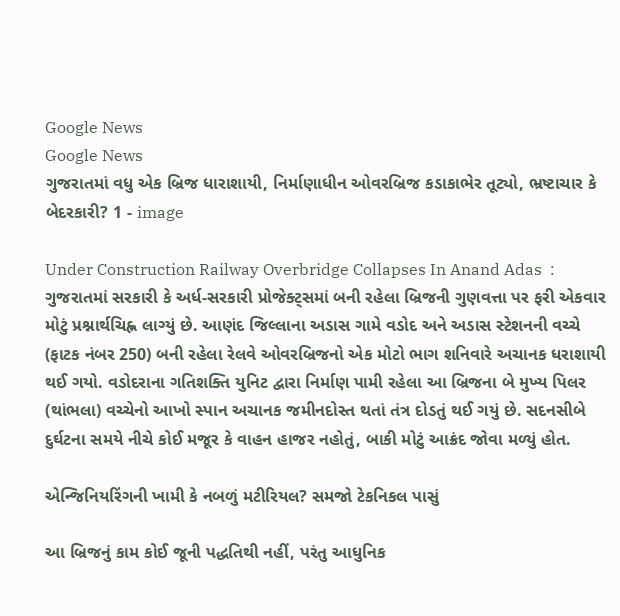Google News
Google News
ગુજરાતમાં વધુ એક બ્રિજ ધારાશાયી, નિર્માણાધીન ઓવરબ્રિજ કડાકાભેર તૂટ્યો, ભ્રષ્ટાચાર કે બેદરકારી? 1 - image

Under Construction Railway Overbridge Collapses In Anand Adas  : ગુજરાતમાં સરકારી કે અર્ધ-સરકારી પ્રોજેક્ટ્સમાં બની રહેલા બ્રિજની ગુણવત્તા પર ફરી એકવાર મોટું પ્રશ્નાર્થચિહ્ન લાગ્યું છે. આણંદ જિલ્લાના અડાસ ગામે વડોદ અને અડાસ સ્ટેશનની વચ્ચે (ફાટક નંબર 250) બની રહેલા રેલવે ઓવરબ્રિજનો એક મોટો ભાગ શનિવારે અચાનક ધરાશાયી થઈ ગયો. વડોદરાના ગતિશક્તિ યુનિટ દ્વારા નિર્માણ પામી રહેલા આ બ્રિજના બે મુખ્ય પિલર (થાંભલા) વચ્ચેનો આખો સ્પાન અચાનક જમીનદોસ્ત થતાં તંત્ર દોડતું થઈ ગયું છે. સદનસીબે દુર્ઘટના સમયે નીચે કોઈ મજૂર કે વાહન હાજર નહોતું, બાકી મોટું આક્રંદ જોવા મળ્યું હોત.

એન્જિનિયરિંગની ખામી કે નબળું મટીરિયલ? સમજો ટેકનિકલ પાસું

આ બ્રિજનું કામ કોઈ જૂની પદ્ધતિથી નહીં, પરંતુ આધુનિક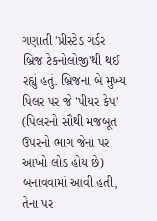ગણાતી 'પ્રીસ્ટેડ ગર્ડર બ્રિજ ટેકનોલોજી'થી થઈ રહ્યું હતું. બ્રિજના બે મુખ્ય પિલર પર જે 'પીયર કેપ' (પિલરનો સૌથી મજબૂત ઉપરનો ભાગ જેના પર આખો લોડ હોય છે) બનાવવામાં આવી હતી, તેના પર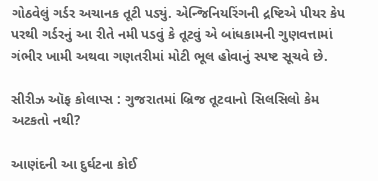ગોઠવેલું ગર્ડર અચાનક તૂટી પડ્યું. એન્જિનિયરિંગની દ્રષ્ટિએ પીયર કેપ પરથી ગર્ડરનું આ રીતે નમી પડવું કે તૂટવું એ બાંધકામની ગુણવત્તામાં ગંભીર ખામી અથવા ગણતરીમાં મોટી ભૂલ હોવાનું સ્પષ્ટ સૂચવે છે.

સીરીઝ ઑફ કોલાપ્સ : ગુજરાતમાં બ્રિજ તૂટવાનો સિલસિલો કેમ અટકતો નથી?

આણંદની આ દુર્ઘટના કોઈ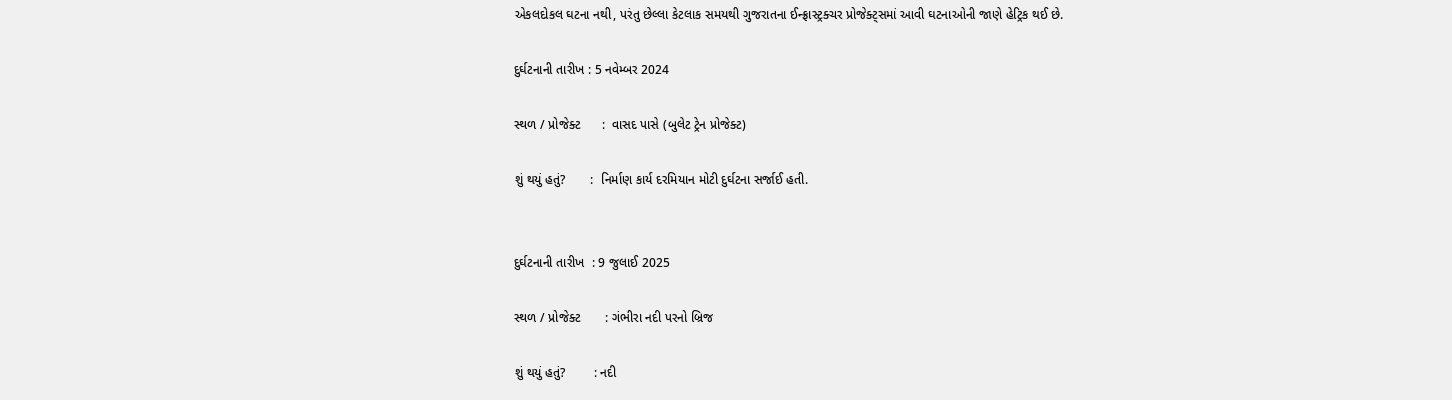એકલદોકલ ઘટના નથી, પરંતુ છેલ્લા કેટલાક સમયથી ગુજરાતના ઈન્ફ્રાસ્ટ્રક્ચર પ્રોજેક્ટ્સમાં આવી ઘટનાઓની જાણે હેટ્રિક થઈ છે.

દુર્ઘટનાની તારીખ : 5 નવેમ્બર 2024

સ્થળ / પ્રોજેક્ટ      :  વાસદ પાસે (બુલેટ ટ્રેન પ્રોજેક્ટ)

શું થયું હતું?       :  નિર્માણ કાર્ય દરમિયાન મોટી દુર્ઘટના સર્જાઈ હતી.


દુર્ઘટનાની તારીખ  : 9 જુલાઈ 2025

સ્થળ / પ્રોજેક્ટ       : ગંભીરા નદી પરનો બ્રિજ

શું થયું હતું?        : નદી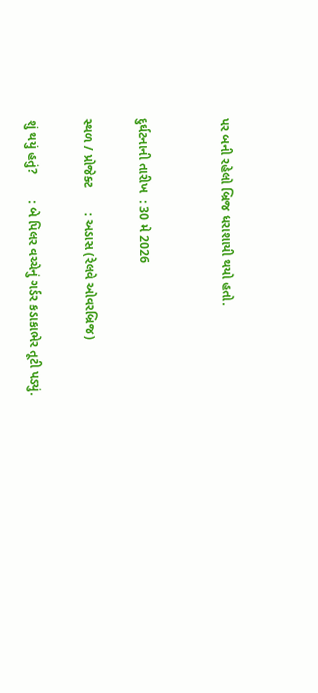પર બની રહેલો બ્રિજ ધરાશાયી થયો હતો.


દુર્ઘટનાની તારીખ  : 30 મે 2026

સ્થળ / પ્રોજેક્ટ       : અડાસ (રેલવે ઓવરબ્રિજ)

શું થયું હતું?       : બે પિલર વચ્ચેનું ગર્ડર કડાકાભેર તૂટી પડ્યું.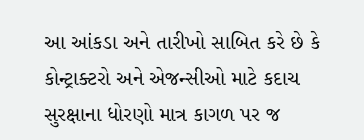આ આંકડા અને તારીખો સાબિત કરે છે કે કોન્ટ્રાક્ટરો અને એજન્સીઓ માટે કદાચ સુરક્ષાના ધોરણો માત્ર કાગળ પર જ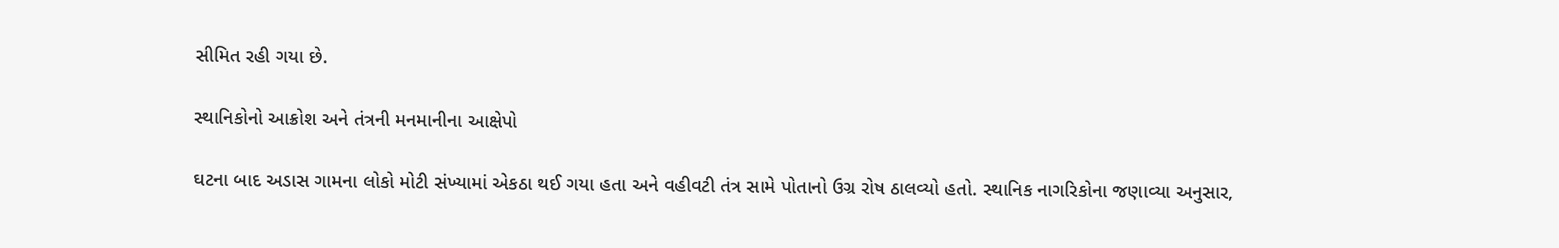સીમિત રહી ગયા છે.

સ્થાનિકોનો આક્રોશ અને તંત્રની મનમાનીના આક્ષેપો

ઘટના બાદ અડાસ ગામના લોકો મોટી સંખ્યામાં એકઠા થઈ ગયા હતા અને વહીવટી તંત્ર સામે પોતાનો ઉગ્ર રોષ ઠાલવ્યો હતો. સ્થાનિક નાગરિકોના જણાવ્યા અનુસાર,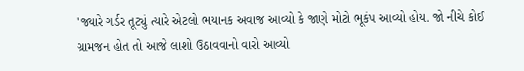'જ્યારે ગર્ડર તૂટ્યું ત્યારે એટલો ભયાનક અવાજ આવ્યો કે જાણે મોટો ભૂકંપ આવ્યો હોય. જો નીચે કોઈ ગ્રામજન હોત તો આજે લાશો ઉઠાવવાનો વારો આવ્યો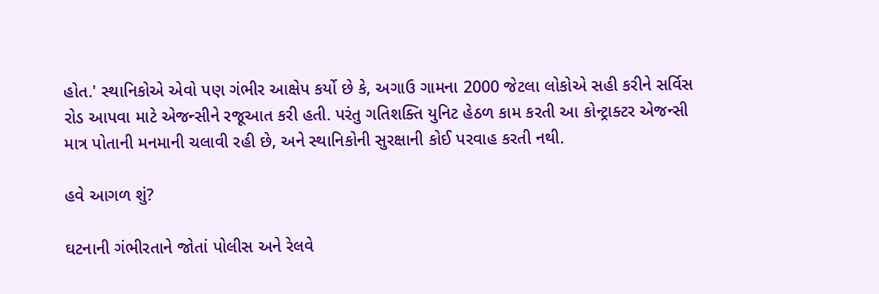હોત.' સ્થાનિકોએ એવો પણ ગંભીર આક્ષેપ કર્યો છે કે, અગાઉ ગામના 2000 જેટલા લોકોએ સહી કરીને સર્વિસ રોડ આપવા માટે એજન્સીને રજૂઆત કરી હતી. પરંતુ ગતિશક્તિ યુનિટ હેઠળ કામ કરતી આ કોન્ટ્રાક્ટર એજન્સી માત્ર પોતાની મનમાની ચલાવી રહી છે, અને સ્થાનિકોની સુરક્ષાની કોઈ પરવાહ કરતી નથી.

હવે આગળ શું?

ઘટનાની ગંભીરતાને જોતાં પોલીસ અને રેલવે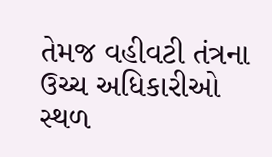તેમજ વહીવટી તંત્રના ઉચ્ચ અધિકારીઓ સ્થળ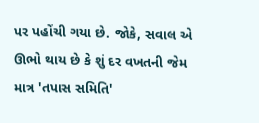પર પહોંચી ગયા છે. જોકે, સવાલ એ ઊભો થાય છે કે શું દર વખતની જેમ માત્ર 'તપાસ સમિતિ'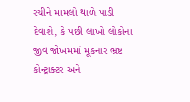રચીને મામલો થાળે પાડી દેવાશે, કે પછી લાખો લોકોના જીવ જોખમમાં મૂકનાર ભ્રષ્ટ કોન્ટ્રાક્ટર અને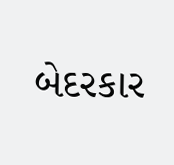બેદરકાર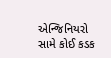એન્જિનિયરો સામે કોઈ કડક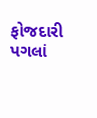ફોજદારી પગલાં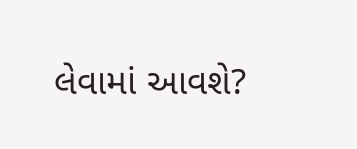લેવામાં આવશે?